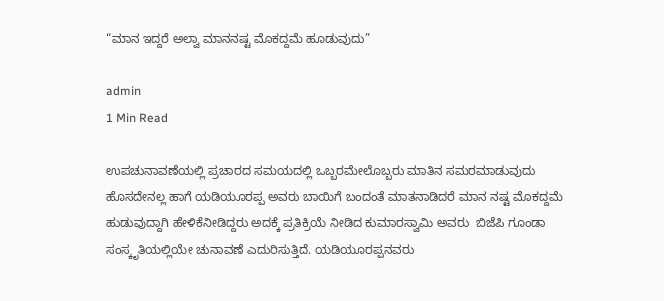“ಮಾನ ಇದ್ದರೆ ಅಲ್ವಾ ಮಾನನಷ್ಟ ಮೊಕದ್ದಮೆ ಹೂಡುವುದು”

admin
1 Min Read

ಉಪಚುನಾವಣೆಯಲ್ಲಿ ಪ್ರಚಾರದ ಸಮಯದಲ್ಲಿ ಒಬ್ಬರಮೇಲೊಬ್ಬರು ಮಾತಿನ ಸಮರ‌ಮಾಡುವುದು ಹೊಸದೇನಲ್ಲ ಹಾಗೆ ಯಡಿಯೂರಪ್ಪ ಅವರು ಬಾಯಿಗೆ ಬಂದಂತೆ ಮಾತನಾಡಿದರೆ ಮಾನ ನಷ್ಟ ಮೊಕದ್ದಮೆ ಹುಡುವುದ್ದಾಗಿ ಹೇಳಿಕೆ‌ನೀಡಿದ್ದರು ಅದಕ್ಕೆ ಪ್ರತಿಕ್ರಿಯೆ ನೀಡಿದ ಕುಮಾರಸ್ವಾಮಿ ಅವರು  ಬಿಜೆಪಿ ಗೂಂಡಾ ಸಂಸ್ಕೃತಿಯಲ್ಲಿಯೇ ಚುನಾವಣೆ ಎದುರಿಸುತ್ತಿದೆ. ಯಡಿಯೂರಪ್ಪನವರು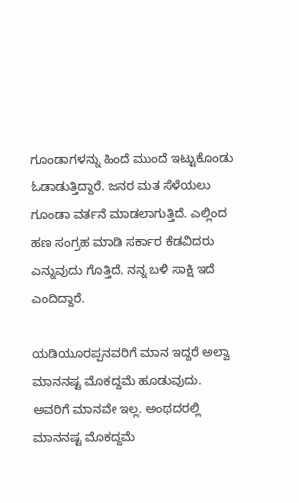ಗೂಂಡಾಗಳನ್ನು ಹಿಂದೆ ಮುಂದೆ ಇಟ್ಟುಕೊಂಡು ಓಡಾಡುತ್ತಿದ್ದಾರೆ. ಜನರ ಮತ ಸೆಳೆಯಲು ಗೂಂಡಾ ವರ್ತನೆ ಮಾಡಲಾಗುತ್ತಿದೆ. ಎಲ್ಲಿಂದ ಹಣ ಸಂಗ್ರಹ ಮಾಡಿ ಸರ್ಕಾರ ಕೆಡವಿದರು ಎನ್ನುವುದು ಗೊತ್ತಿದೆ. ನನ್ನ ಬಳಿ ಸಾಕ್ಷಿ ಇದೆ ಎಂದಿದ್ದಾರೆ.

ಯಡಿಯೂರಪ್ಪನವರಿಗೆ ಮಾನ ಇದ್ದರೆ ಅಲ್ವಾ ಮಾನನಷ್ಟ ಮೊಕದ್ದಮೆ ಹೂಡುವುದು. ಅವರಿಗೆ ಮಾನವೇ ಇಲ್ಲ. ಅಂಥದರಲ್ಲಿ ಮಾನನಷ್ಟ ಮೊಕದ್ದಮೆ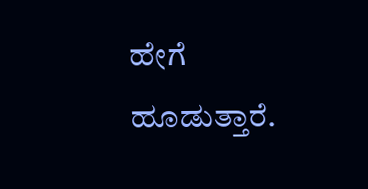ಹೇಗೆ ಹೂಡುತ್ತಾರೆ.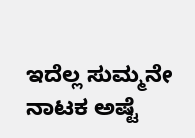ಇದೆಲ್ಲ ಸುಮ್ಮನೇ ನಾಟಕ ಅಷ್ಟೆ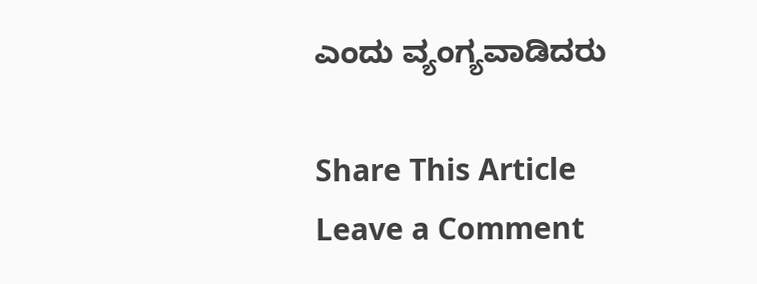ಎಂದು ವ್ಯಂಗ್ಯವಾಡಿದರು

Share This Article
Leave a Comment